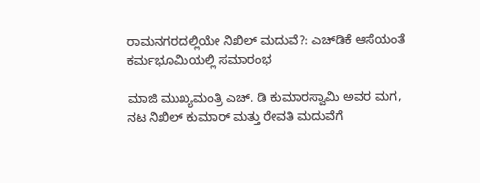ರಾಮನಗರದಲ್ಲಿಯೇ ನಿಖಿಲ್ ಮದುವೆ?: ಎಚ್‌ಡಿಕೆ ಆಸೆಯಂತೆ ಕರ್ಮಭೂಮಿಯಲ್ಲಿ ಸಮಾರಂಭ

ಮಾಜಿ ಮುಖ್ಯಮಂತ್ರಿ ಎಚ್. ಡಿ ಕುಮಾರಸ್ವಾಮಿ ಅವರ ಮಗ, ನಟ ನಿಖಿಲ್ ಕುಮಾರ್ ಮತ್ತು ರೇವತಿ ಮದುವೆಗೆ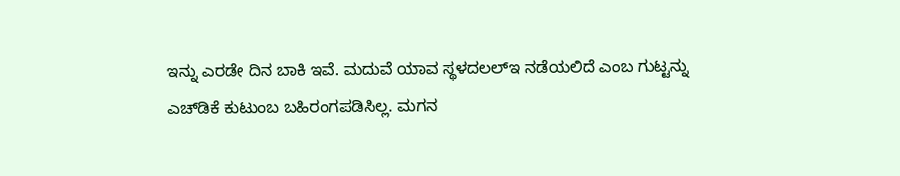ಇನ್ನು ಎರಡೇ ದಿನ ಬಾಕಿ ಇವೆ. ಮದುವೆ ಯಾವ ಸ್ಥಳದಲಲ್ಇ ನಡೆಯಲಿದೆ ಎಂಬ ಗುಟ್ಟನ್ನು ಎಚ್‌ಡಿಕೆ ಕುಟುಂಬ ಬಹಿರಂಗಪಡಿಸಿಲ್ಲ. ಮಗನ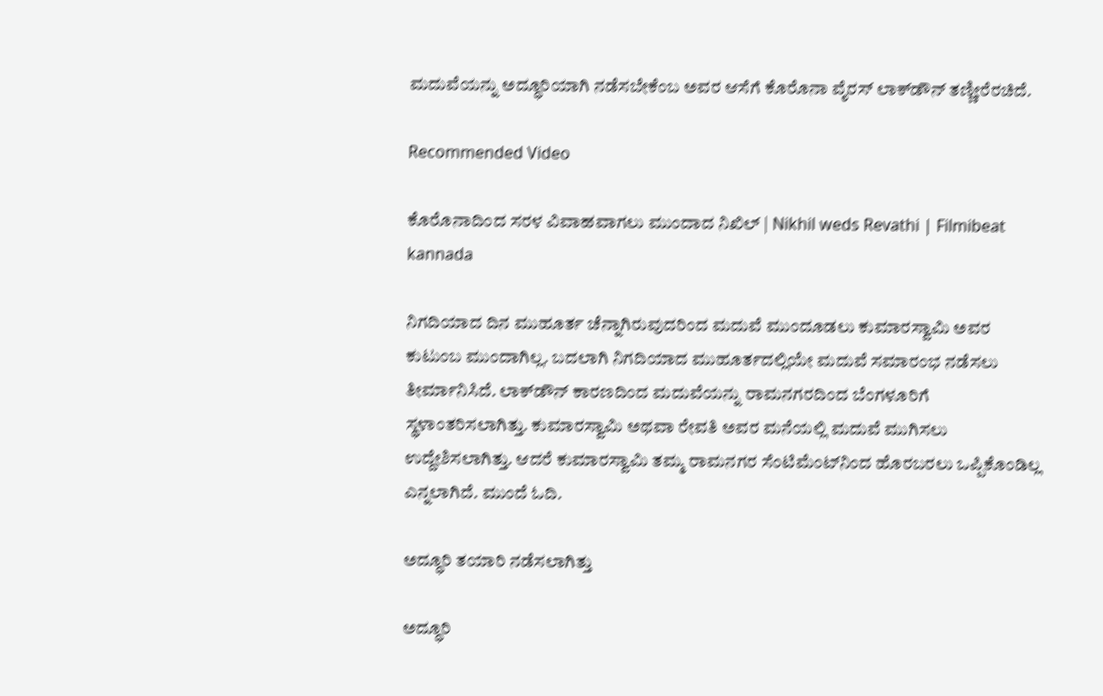ಮದುವೆಯನ್ನು ಅದ್ಧೂರಿಯಾಗಿ ನಡೆಸಬೇಕೆಂಬ ಅವರ ಆಸೆಗೆ ಕೊರೊನಾ ವೈರಸ್ ಲಾಕ್‌ಡೌನ್ ತಣ್ಣೀರೆರಚಿದೆ.

Recommended Video

ಕೊರೊನಾದಿಂದ ಸರಳ ವಿವಾಹವಾಗಲು ಮುಂದಾದ ನಿಖಿಲ್ | Nikhil weds Revathi | Filmibeat kannada

ನಿಗದಿಯಾದ ದಿನ ಮುಹೂರ್ತ ಚೆನ್ನಾಗಿರುವುದರಿಂದ ಮದುವೆ ಮುಂದೂಡಲು ಕುಮಾರಸ್ವಾಮಿ ಅವರ ಕುಟುಂಬ ಮುಂದಾಗಿಲ್ಲ. ಬದಲಾಗಿ ನಿಗದಿಯಾದ ಮುಹೂರ್ತದಲ್ಲಿಯೇ ಮದುವೆ ಸಮಾರಂಭ ನಡೆಸಲು ತೀರ್ಮಾನಿಸಿದೆ. ಲಾಕ್‌ಡೌನ್ ಕಾರಣದಿಂದ ಮದುವೆಯನ್ನು ರಾಮನಗರದಿಂದ ಬೆಂಗಳೂರಿಗೆ ಸ್ಥಳಾಂತರಿಸಲಾಗಿತ್ತು. ಕುಮಾರಸ್ವಾಮಿ ಅಥವಾ ರೇವತಿ ಅವರ ಮನೆಯಲ್ಲಿ ಮದುವೆ ಮುಗಿಸಲು ಉದ್ದೇಶಿಸಲಾಗಿತ್ತು. ಆದರೆ ಕುಮಾರಸ್ವಾಮಿ ತಮ್ಮ ರಾಮನಗರ ಸೆಂಟಿಮೆಂಟ್‌ನಿಂದ ಹೊರಬರಲು ಒಪ್ಪಿಕೊಂಡಿಲ್ಲ ಎನ್ನಲಾಗಿದೆ. ಮುಂದೆ ಓದಿ.

ಅದ್ಧೂರಿ ತಯಾರಿ ನಡೆಸಲಾಗಿತ್ತು

ಅದ್ಧೂರಿ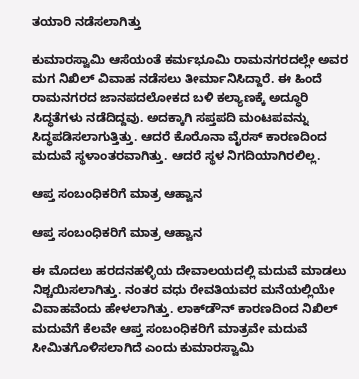ತಯಾರಿ ನಡೆಸಲಾಗಿತ್ತು

ಕುಮಾರಸ್ವಾಮಿ ಆಸೆಯಂತೆ ಕರ್ಮಭೂಮಿ ರಾಮನಗರದಲ್ಲೇ ಅವರ ಮಗ ನಿಖಿಲ್ ವಿವಾಹ ನಡೆಸಲು ತೀರ್ಮಾನಿಸಿದ್ದಾರೆ. ಈ ಹಿಂದೆ ರಾಮನಗರದ ಜಾನಪದಲೋಕದ ಬಳಿ ಕಲ್ಯಾಣಕ್ಕೆ ಅದ್ಧೂರಿ ಸಿದ್ಧತೆಗಳು ನಡೆದಿದ್ದವು. ಅದಕ್ಕಾಗಿ ಸಪ್ತಪದಿ ಮಂಟಪವನ್ನು ಸಿದ್ಧಪಡಿಸಲಾಗುತ್ತಿತ್ತು. ಆದರೆ ಕೊರೊನಾ ವೈರಸ್ ಕಾರಣದಿಂದ ಮದುವೆ ಸ್ಥಳಾಂತರವಾಗಿತ್ತು. ಆದರೆ ಸ್ಥಳ ನಿಗದಿಯಾಗಿರಲಿಲ್ಲ.

ಆಪ್ತ ಸಂಬಂಧಿಕರಿಗೆ ಮಾತ್ರ ಆಹ್ವಾನ

ಆಪ್ತ ಸಂಬಂಧಿಕರಿಗೆ ಮಾತ್ರ ಆಹ್ವಾನ

ಈ ಮೊದಲು ಹರದನಹಳ್ಳಿಯ ದೇವಾಲಯದಲ್ಲಿ ಮದುವೆ ಮಾಡಲು ನಿಶ್ಚಯಿಸಲಾಗಿತ್ತು. ನಂತರ ವಧು ರೇವತಿಯವರ ಮನೆಯಲ್ಲಿಯೇ ವಿವಾಹವೆಂದು ಹೇಳಲಾಗಿತ್ತು. ಲಾಕ್‌ಡೌನ್ ಕಾರಣದಿಂದ ನಿಖಿಲ್ ಮದುವೆಗೆ ಕೆಲವೇ ಆಪ್ತ ಸಂಬಂಧಿಕರಿಗೆ ಮಾತ್ರವೇ ಮದುವೆ ಸೀಮಿತಗೊಳಿಸಲಾಗಿದೆ ಎಂದು ಕುಮಾರಸ್ವಾಮಿ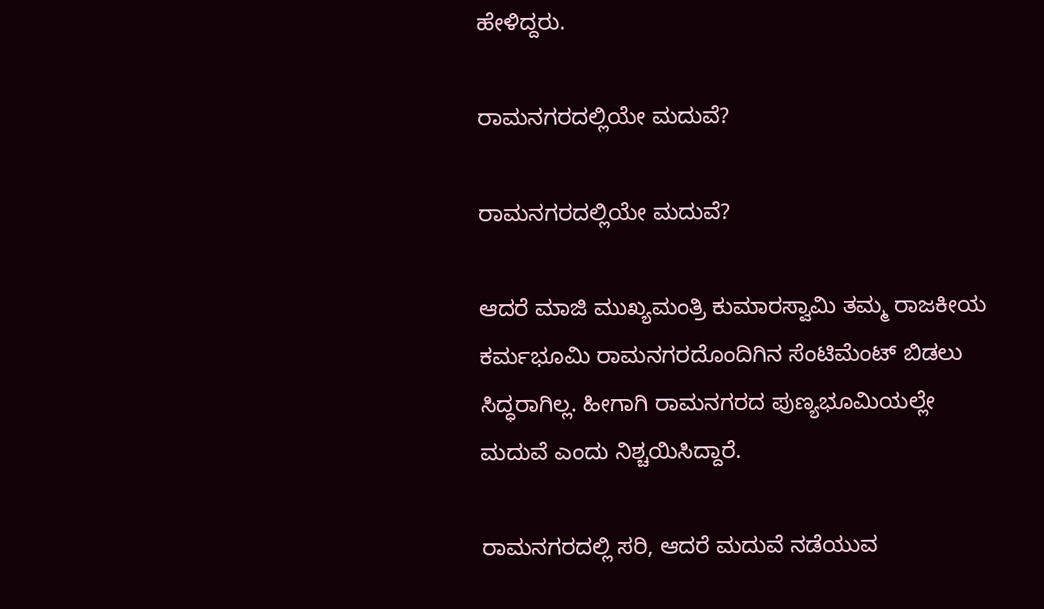ಹೇಳಿದ್ದರು.

ರಾಮನಗರದಲ್ಲಿಯೇ ಮದುವೆ?

ರಾಮನಗರದಲ್ಲಿಯೇ ಮದುವೆ?

ಆದರೆ ಮಾಜಿ ಮುಖ್ಯಮಂತ್ರಿ ಕುಮಾರಸ್ವಾಮಿ ತಮ್ಮ ರಾಜಕೀಯ ಕರ್ಮಭೂಮಿ ರಾಮನಗರದೊಂದಿಗಿನ ಸೆಂಟಿಮೆಂಟ್ ಬಿಡಲು ಸಿದ್ಧರಾಗಿಲ್ಲ. ಹೀಗಾಗಿ ರಾಮನಗರದ ಪುಣ್ಯಭೂಮಿಯಲ್ಲೇ ಮದುವೆ ಎಂದು ನಿಶ್ಚಯಿಸಿದ್ದಾರೆ.

ರಾಮನಗರದಲ್ಲಿ ಸರಿ, ಆದರೆ ಮದುವೆ ನಡೆಯುವ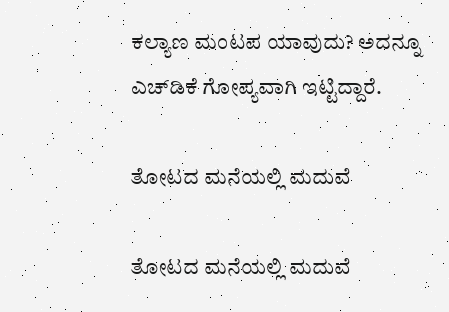ಕಲ್ಯಾಣ ಮಂಟಪ ಯಾವುದು? ಅದನ್ನೂ ಎಚ್‌ಡಿಕೆ ಗೋಪ್ಯವಾಗಿ ಇಟ್ಟಿದ್ದಾರೆ.

ತೋಟದ ಮನೆಯಲ್ಲಿ ಮದುವೆ

ತೋಟದ ಮನೆಯಲ್ಲಿ ಮದುವೆ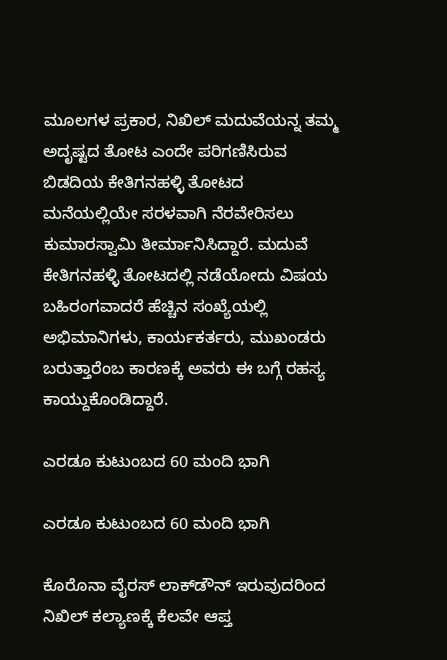ಮೂಲಗಳ ಪ್ರಕಾರ, ನಿಖಿಲ್ ಮದುವೆಯನ್ನ ತಮ್ಮ ಅದೃಷ್ಟದ ತೋಟ ಎಂದೇ ಪರಿಗಣಿಸಿರುವ ಬಿಡದಿಯ ಕೇತಿಗನಹಳ್ಳಿ ತೋಟದ ಮನೆಯಲ್ಲಿಯೇ ಸರಳವಾಗಿ ನೆರವೇರಿಸಲು ಕುಮಾರಸ್ವಾಮಿ ತೀರ್ಮಾನಿಸಿದ್ದಾರೆ. ಮದುವೆ ಕೇತಿಗನಹಳ್ಳಿ ತೋಟದಲ್ಲಿ ನಡೆಯೋದು ವಿಷಯ ಬಹಿರಂಗವಾದರೆ ಹೆಚ್ಚಿನ ಸಂಖ್ಯೆಯಲ್ಲಿ ಅಭಿಮಾನಿಗಳು, ಕಾರ್ಯಕರ್ತರು, ಮುಖಂಡರು ಬರುತ್ತಾರೆಂಬ ಕಾರಣಕ್ಕೆ ಅವರು ಈ ಬಗ್ಗೆ ರಹಸ್ಯ ಕಾಯ್ದುಕೊಂಡಿದ್ದಾರೆ.

ಎರಡೂ ಕುಟುಂಬದ 60 ಮಂದಿ ಭಾಗಿ

ಎರಡೂ ಕುಟುಂಬದ 60 ಮಂದಿ ಭಾಗಿ

ಕೊರೊನಾ ವೈರಸ್ ಲಾಕ್‌ಡೌನ್ ಇರುವುದರಿಂದ ನಿಖಿಲ್ ಕಲ್ಯಾಣಕ್ಕೆ ಕೆಲವೇ ಆಪ್ತ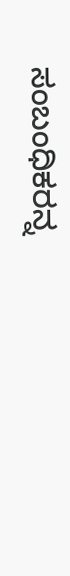ಸಂಬಂಧಿಕರನ್ನ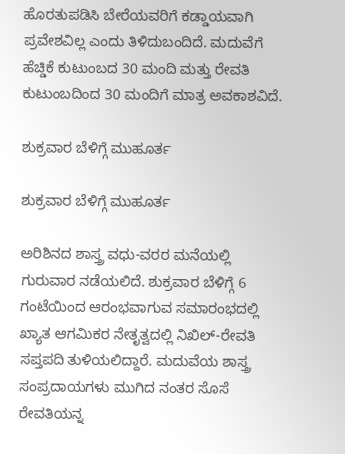ಹೊರತುಪಡಿಸಿ ಬೇರೆಯವರಿಗೆ ಕಡ್ಡಾಯವಾಗಿ ಪ್ರವೇಶವಿಲ್ಲ ಎಂದು ತಿಳಿದುಬಂದಿದೆ. ಮದುವೆಗೆ ಹೆಚ್ಡಿಕೆ ಕುಟುಂಬದ 30 ಮಂದಿ ಮತ್ತು ರೇವತಿ ಕುಟುಂಬದಿಂದ 30 ಮಂದಿಗೆ ಮಾತ್ರ ಅವಕಾಶವಿದೆ.

ಶುಕ್ರವಾರ ಬೆಳಿಗ್ಗೆ ಮುಹೂರ್ತ

ಶುಕ್ರವಾರ ಬೆಳಿಗ್ಗೆ ಮುಹೂರ್ತ

ಅರಿಶಿನದ ಶಾಸ್ತ್ರ ವಧು-ವರರ ಮನೆಯಲ್ಲಿ ಗುರುವಾರ ನಡೆಯಲಿದೆ. ಶುಕ್ರವಾರ ಬೆಳಿಗ್ಗೆ 6 ಗಂಟೆಯಿಂದ ಆರಂಭವಾಗುವ ಸಮಾರಂಭದಲ್ಲಿ ಖ್ಯಾತ ಆಗಮಿಕರ ನೇತೃತ್ವದಲ್ಲಿ ನಿಖಿಲ್-ರೇವತಿ ಸಪ್ತಪದಿ ತುಳಿಯಲಿದ್ದಾರೆ. ಮದುವೆಯ ಶಾಸ್ತ್ರ ಸಂಪ್ರದಾಯಗಳು ಮುಗಿದ ನಂತರ ಸೊಸೆ ರೇವತಿಯನ್ನ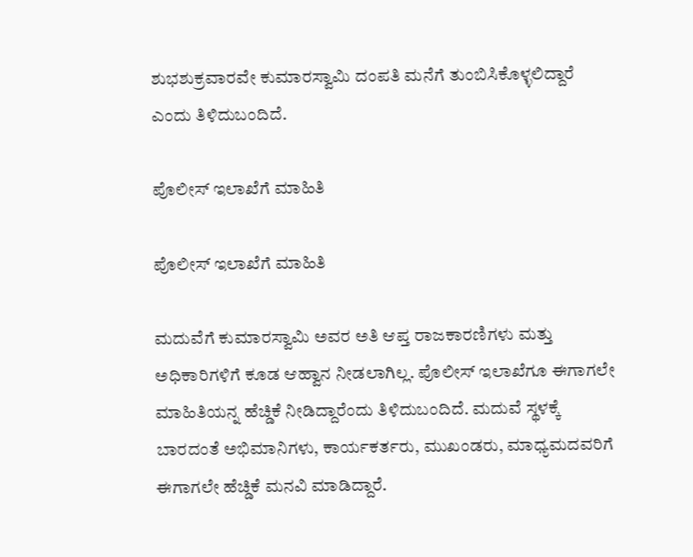ಶುಭಶುಕ್ರವಾರವೇ ಕುಮಾರಸ್ವಾಮಿ ದಂಪತಿ ಮನೆಗೆ ತುಂಬಿಸಿಕೊಳ್ಳಲಿದ್ದಾರೆ ಎಂದು ತಿಳಿದುಬಂದಿದೆ.

ಪೊಲೀಸ್ ಇಲಾಖೆಗೆ ಮಾಹಿತಿ

ಪೊಲೀಸ್ ಇಲಾಖೆಗೆ ಮಾಹಿತಿ

ಮದುವೆಗೆ ಕುಮಾರಸ್ವಾಮಿ ಅವರ ಅತಿ ಆಪ್ತ ರಾಜಕಾರಣಿಗಳು ಮತ್ತು ಅಧಿಕಾರಿಗಳಿಗೆ ಕೂಡ ಆಹ್ವಾನ ನೀಡಲಾಗಿಲ್ಲ. ಪೊಲೀಸ್ ಇಲಾಖೆಗೂ ಈಗಾಗಲೇ ಮಾಹಿತಿಯನ್ನ ಹೆಚ್ಡಿಕೆ ನೀಡಿದ್ದಾರೆಂದು ತಿಳಿದುಬಂದಿದೆ. ಮದುವೆ ಸ್ಥಳಕ್ಕೆ ಬಾರದಂತೆ ಅಭಿಮಾನಿಗಳು, ಕಾರ್ಯಕರ್ತರು, ಮುಖಂಡರು, ಮಾಧ್ಯಮದವರಿಗೆ ಈಗಾಗಲೇ ಹೆಚ್ಡಿಕೆ ಮನವಿ ಮಾಡಿದ್ದಾರೆ.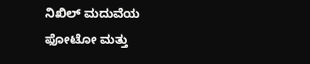ನಿಖಿಲ್ ಮದುವೆಯ ಫೋಟೋ ಮತ್ತು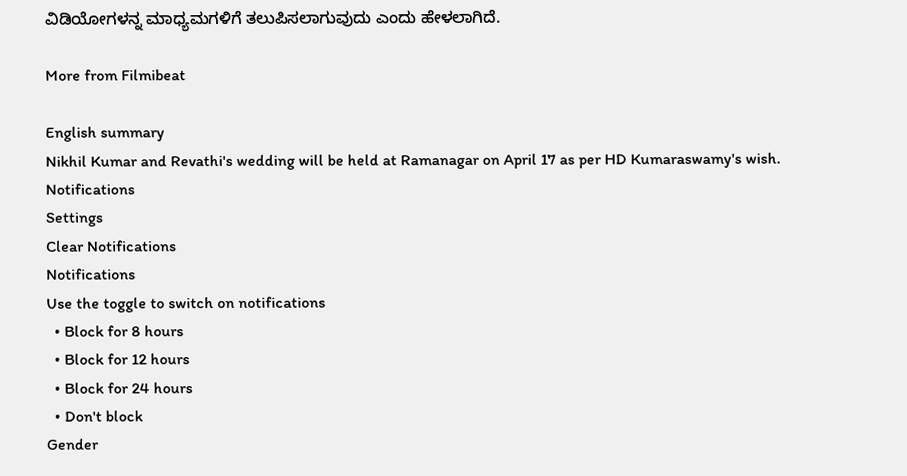ವಿಡಿಯೋಗಳನ್ನ ಮಾಧ್ಯಮಗಳಿಗೆ ತಲುಪಿಸಲಾಗುವುದು ಎಂದು ಹೇಳಲಾಗಿದೆ.

More from Filmibeat

English summary
Nikhil Kumar and Revathi's wedding will be held at Ramanagar on April 17 as per HD Kumaraswamy's wish.
Notifications
Settings
Clear Notifications
Notifications
Use the toggle to switch on notifications
  • Block for 8 hours
  • Block for 12 hours
  • Block for 24 hours
  • Don't block
Gender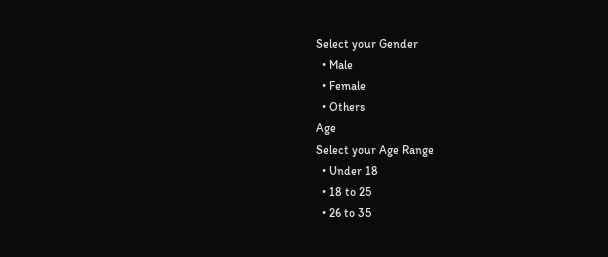Select your Gender
  • Male
  • Female
  • Others
Age
Select your Age Range
  • Under 18
  • 18 to 25
  • 26 to 35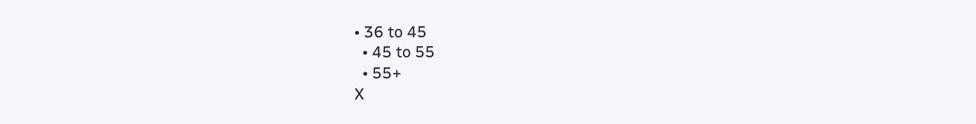• 36 to 45
  • 45 to 55
  • 55+
X